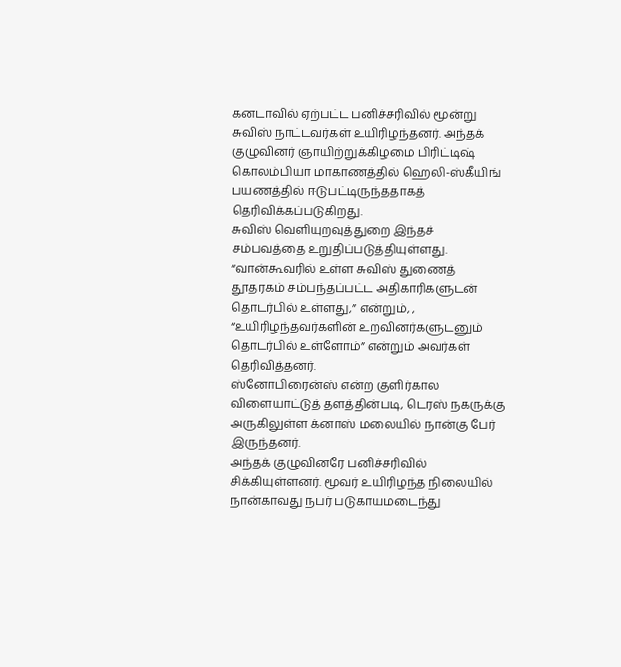கனடாவில் ஏற்பட்ட பனிச்சரிவில் மூன்று சுவிஸ் நாட்டவர்கள் உயிரிழந்தனர். அந்தக் குழுவினர் ஞாயிற்றுக்கிழமை பிரிட்டிஷ் கொலம்பியா மாகாணத்தில் ஹெலி-ஸ்கீயிங் பயணத்தில் ஈடுபட்டிருந்ததாகத் தெரிவிக்கப்படுகிறது.
சுவிஸ் வெளியுறவுத்துறை இந்தச் சம்பவத்தை உறுதிப்படுத்தியுள்ளது. “வான்கூவரில் உள்ள சுவிஸ் துணைத் தூதரகம் சம்பந்தப்பட்ட அதிகாரிகளுடன் தொடர்பில் உள்ளது,” என்றும், , “உயிரிழந்தவர்களின் உறவினர்களுடனும் தொடர்பில் உள்ளோம்” என்றும் அவர்கள் தெரிவித்தனர்.
ஸ்னோபிரைன்ஸ் என்ற குளிர்கால விளையாட்டுத் தளத்தின்படி, டெரஸ் நகருக்கு அருகிலுள்ள க்னாஸ் மலையில் நான்கு பேர் இருந்தனர்.
அந்தக் குழுவினரே பனிச்சரிவில் சிக்கியுள்ளனர். மூவர் உயிரிழந்த நிலையில் நான்காவது நபர் படுகாயமடைந்து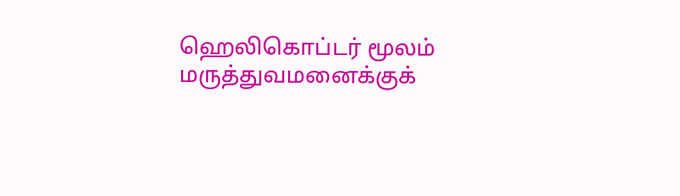ஹெலிகொப்டர் மூலம் மருத்துவமனைக்குக்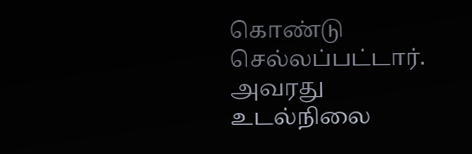கொண்டு செல்லப்பட்டார். அவரது உடல்நிலை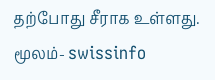தற்போது சீராக உள்ளது.
மூலம்- swissinfo